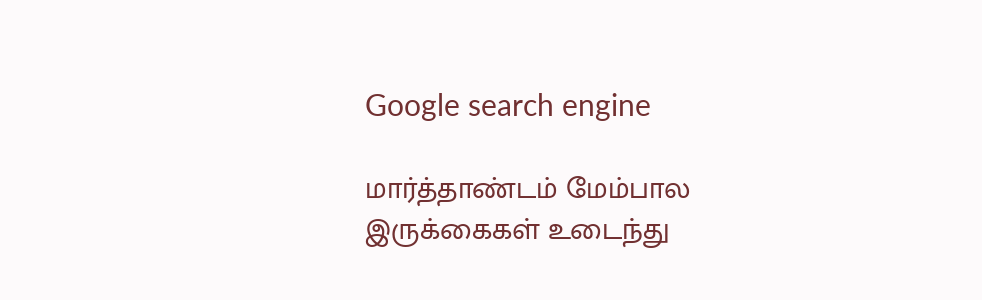Google search engine

மார்த்தாண்டம் மேம்பால இருக்கைகள் உடைந்து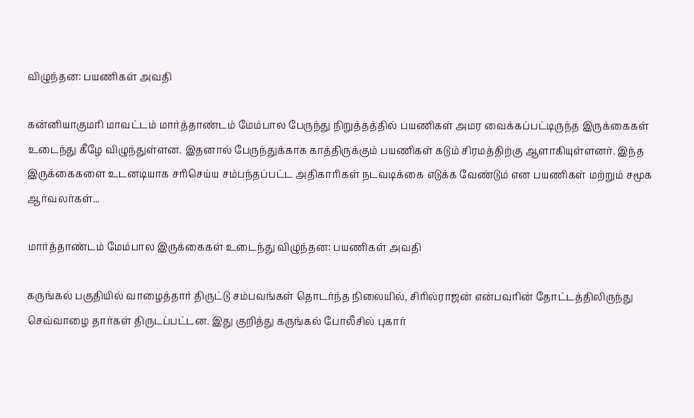விழுந்தன: பயணிகள் அவதி

கன்னியாகுமரி மாவட்டம் மார்த்தாண்டம் மேம்பால பேருந்து நிறுத்தத்தில் பயணிகள் அமர வைக்கப்பட்டிருந்த இருக்கைகள் உடைந்து கீழே விழுந்துள்ளன. இதனால் பேருந்துக்காக காத்திருக்கும் பயணிகள் கடும் சிரமத்திற்கு ஆளாகியுள்ளனர். இந்த இருக்கைகளை உடனடியாக சரிசெய்ய சம்பந்தப்பட்ட அதிகாரிகள் நடவடிக்கை எடுக்க வேண்டும் என பயணிகள் மற்றும் சமூக ஆர்வலர்கள்...

மார்த்தாண்டம் மேம்பால இருக்கைகள் உடைந்து விழுந்தன: பயணிகள் அவதி

கருங்கல் பகுதியில் வாழைத்தார் திருட்டு சம்பவங்கள் தொடர்ந்த நிலையில், சிரில்ராஜன் என்பவரின் தோட்டத்திலிருந்து செவ்வாழை தார்கள் திருடப்பட்டன. இது குறித்து கருங்கல் போலீசில் புகார்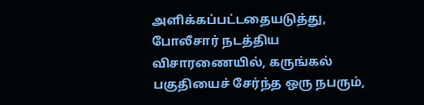அளிக்கப்பட்டதையடுத்து, போலீசார் நடத்திய விசாரணையில், கருங்கல் பகுதியைச் சேர்ந்த ஒரு நபரும்,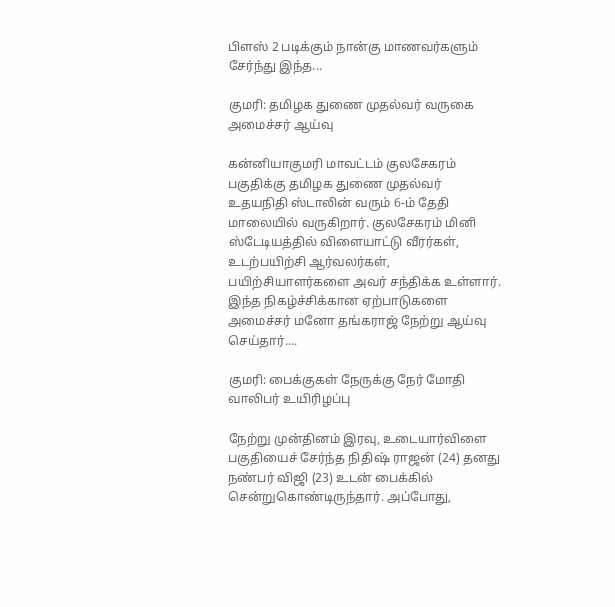பிளஸ் 2 படிக்கும் நான்கு மாணவர்களும் சேர்ந்து இந்த...

குமரி: தமிழக துணை முதல்வர் வருகை அமைச்சர் ஆய்வு

கன்னியாகுமரி மாவட்டம் குலசேகரம் பகுதிக்கு தமிழக துணை முதல்வர் உதயநிதி ஸ்டாலின் வரும் 6-ம் தேதி மாலையில் வருகிறார். குலசேகரம் மினி ஸ்டேடியத்தில் விளையாட்டு வீரர்கள், உடற்பயிற்சி ஆர்வலர்கள், பயிற்சியாளர்களை அவர் சந்திக்க உள்ளார். இந்த நிகழ்ச்சிக்கான ஏற்பாடுகளை அமைச்சர் மனோ தங்கராஜ் நேற்று ஆய்வு செய்தார்....

குமரி: பைக்குகள் நேருக்கு நேர் மோதி வாலிபர் உயிரிழப்பு

நேற்று முன்தினம் இரவு, உடையார்விளை பகுதியைச் சேர்ந்த நிதிஷ் ராஜன் (24) தனது நண்பர் விஜி (23) உடன் பைக்கில் சென்றுகொண்டிருந்தார். அப்போது,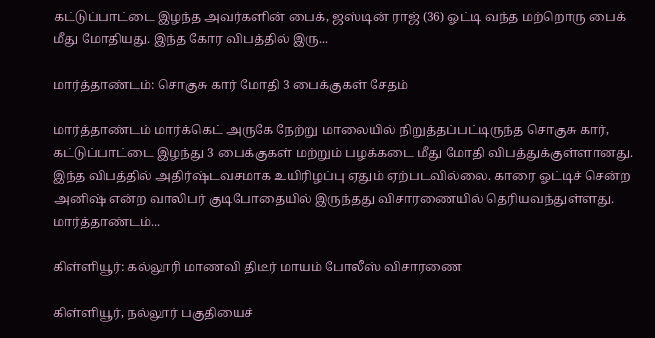கட்டுப்பாட்டை இழந்த அவர்களின் பைக், ஜஸ்டின் ராஜ் (36) ஓட்டி வந்த மற்றொரு பைக் மீது மோதியது. இந்த கோர விபத்தில் இரு...

மார்த்தாண்டம்: சொகுசு கார் மோதி 3 பைக்குகள் சேதம்

மார்த்தாண்டம் மார்க்கெட் அருகே நேற்று மாலையில் நிறுத்தப்பட்டிருந்த சொகுசு கார், கட்டுப்பாட்டை இழந்து 3 பைக்குகள் மற்றும் பழக்கடை மீது மோதி விபத்துக்குள்ளானது. இந்த விபத்தில் அதிர்ஷ்டவசமாக உயிரிழப்பு ஏதும் ஏற்படவில்லை. காரை ஓட்டிச் சென்ற அனிஷ் என்ற வாலிபர் குடிபோதையில் இருந்தது விசாரணையில் தெரியவந்துள்ளது. மார்த்தாண்டம்...

கிள்ளியூர்: கல்லூரி மாணவி திடீர் மாயம் போலீஸ் விசாரணை

கிள்ளியூர், நல்லூர் பகுதியைச்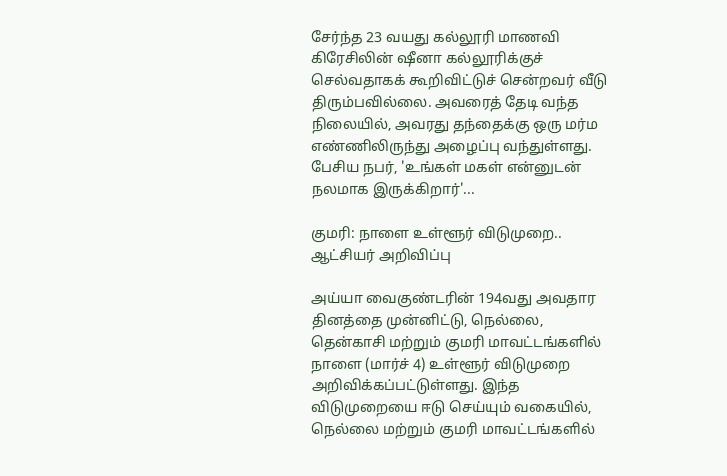சேர்ந்த 23 வயது கல்லூரி மாணவி கிரேசிலின் ஷீனா கல்லூரிக்குச் செல்வதாகக் கூறிவிட்டுச் சென்றவர் வீடு திரும்பவில்லை. அவரைத் தேடி வந்த நிலையில், அவரது தந்தைக்கு ஒரு மர்ம எண்ணிலிருந்து அழைப்பு வந்துள்ளது. பேசிய நபர், 'உங்கள் மகள் என்னுடன் நலமாக இருக்கிறார்'...

குமரி: நாளை உள்ளூர் விடுமுறை.. ஆட்சியர் அறிவிப்பு

அய்யா வைகுண்டரின் 194வது அவதார தினத்தை முன்னிட்டு, நெல்லை, தென்காசி மற்றும் குமரி மாவட்டங்களில் நாளை (மார்ச் 4) உள்ளூர் விடுமுறை அறிவிக்கப்பட்டுள்ளது. இந்த விடுமுறையை ஈடு செய்யும் வகையில், நெல்லை மற்றும் குமரி மாவட்டங்களில்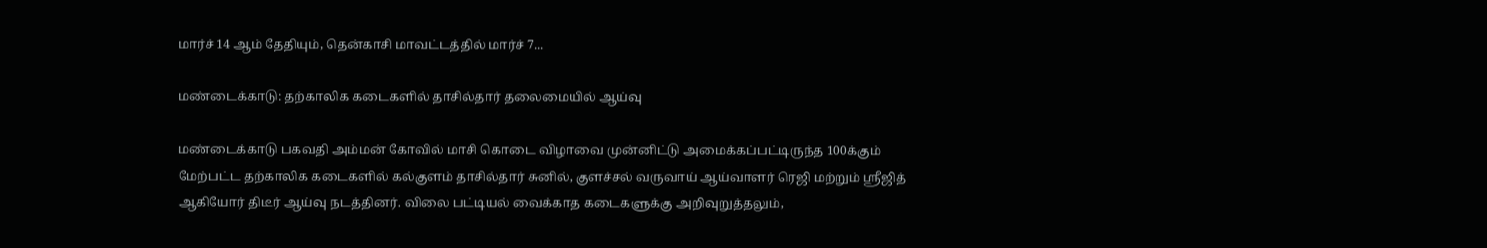மார்ச் 14 ஆம் தேதியும், தென்காசி மாவட்டத்தில் மார்ச் 7...

மண்டைக்காடு: தற்காலிக கடைகளில் தாசில்தார் தலைமையில் ஆய்வு

மண்டைக்காடு பகவதி அம்மன் கோவில் மாசி கொடை விழாவை முன்னிட்டு அமைக்கப்பட்டிருந்த 100க்கும் மேற்பட்ட தற்காலிக கடைகளில் கல்குளம் தாசில்தார் சுனில், குளச்சல் வருவாய் ஆய்வாளர் ரெஜி மற்றும் ஸ்ரீஜித் ஆகியோர் திடீர் ஆய்வு நடத்தினர். விலை பட்டியல் வைக்காத கடைகளுக்கு அறிவுறுத்தலும்,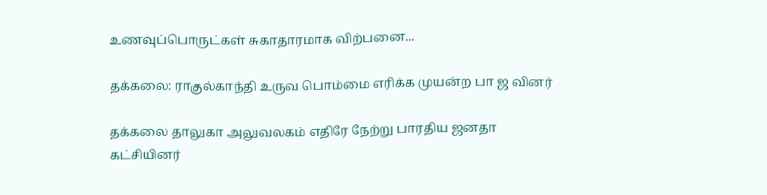உணவுப்பொருட்கள் சுகாதாரமாக விற்பனை...

தக்கலை: ராகுல்காந்தி உருவ பொம்மை எரிக்க முயன்ற பா ஜ வினர்

தக்கலை தாலுகா அலுவலகம் எதிரே நேற்று பாரதிய ஜனதா கட்சியினர்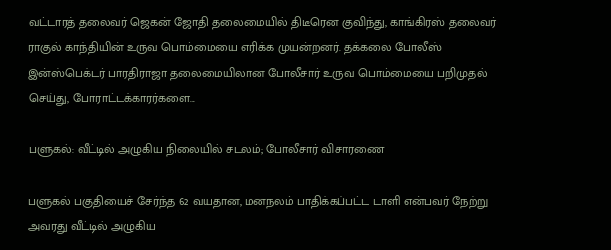வட்டாரத் தலைவர் ஜெகன் ஜோதி தலைமையில் திடீரென குவிந்து, காங்கிரஸ் தலைவர் ராகுல் காந்தியின் உருவ பொம்மையை எரிக்க முயன்றனர். தக்கலை போலீஸ் இன்ஸ்பெக்டர் பாரதிராஜா தலைமையிலான போலீசார் உருவ பொம்மையை பறிமுதல் செய்து, போராட்டக்காரர்களை...

பளுகல்: வீட்டில் அழுகிய நிலையில் சடலம்; போலீசார் விசாரணை

பளுகல் பகுதியைச் சேர்ந்த 62 வயதான, மனநலம் பாதிக்கப்பட்ட டாளி என்பவர் நேற்று அவரது வீட்டில் அழுகிய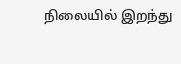நிலையில் இறந்து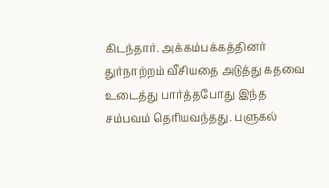கிடந்தார். அக்கம்பக்கத்தினர் துர்நாற்றம் வீசியதை அடுத்து கதவை உடைத்து பார்த்தபோது இந்த சம்பவம் தெரியவந்தது. பளுகல்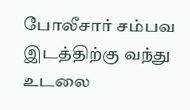போலீசார் சம்பவ இடத்திற்கு வந்து உடலை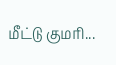மீட்டு குமரி...